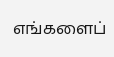எங்களைப்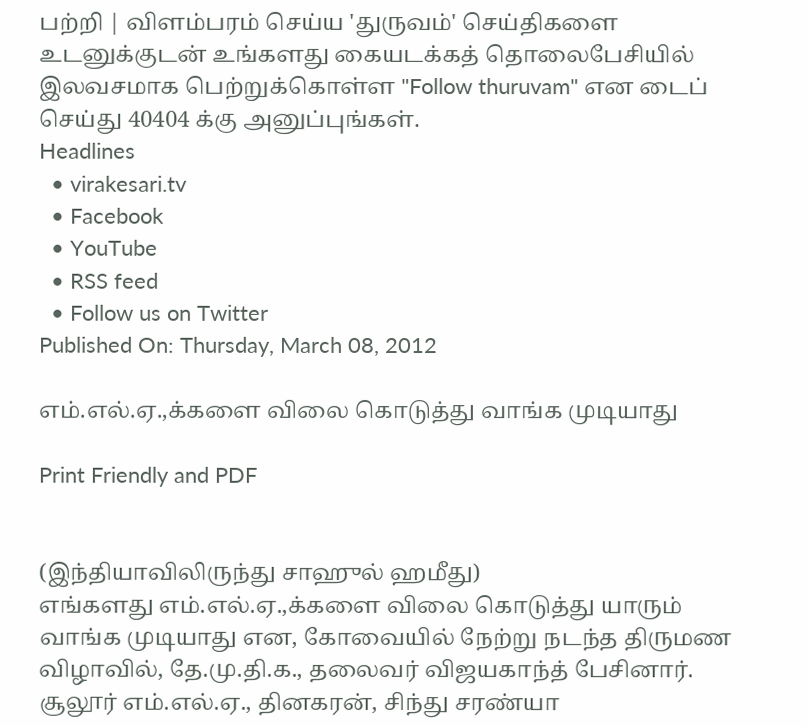பற்றி | விளம்பரம் செய்ய 'துருவம்' செய்திகளை உடனுக்குடன் உங்களது கையடக்கத் தொலைபேசியில் இலவசமாக பெற்றுக்கொள்ள "Follow thuruvam" என டைப் செய்து 40404 க்கு அனுப்புங்கள்.
Headlines
  • virakesari.tv
  • Facebook
  • YouTube
  • RSS feed
  • Follow us on Twitter
Published On: Thursday, March 08, 2012

எம்.எல்.ஏ.,க்களை விலை கொடுத்து வாங்க முடியாது

Print Friendly and PDF


(இந்தியாவிலிருந்து சாஹுல் ஹமீது)
எங்களது எம்.எல்.ஏ.,க்களை விலை கொடுத்து யாரும் வாங்க முடியாது என, கோவையில் நேற்று நடந்த திருமண விழாவில், தே.மு.தி.க., தலைவர் விஜயகாந்த் பேசினார். சூலூர் எம்.எல்.ஏ., தினகரன், சிந்து சரண்யா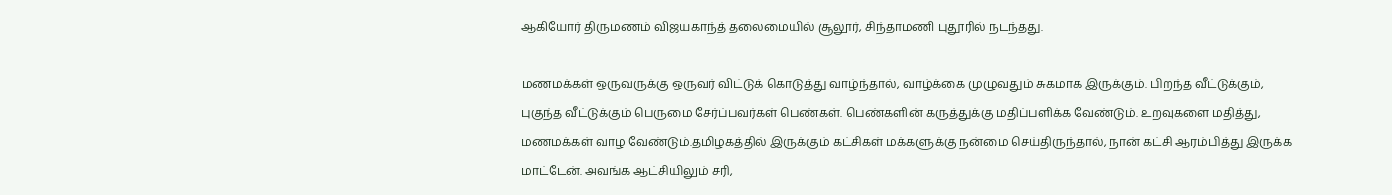ஆகியோர் திருமணம் விஜயகாந்த் தலைமையில் சூலூர், சிந்தாமணி புதூரில் நடந்தது.

மணமக்கள் ஒருவருக்கு ஒருவர் விட்டுக் கொடுத்து வாழ்ந்தால், வாழ்க்கை முழுவதும் சுகமாக இருக்கும். பிறந்த வீட்டுக்கும், புகுந்த வீட்டுக்கும் பெருமை சேர்ப்பவர்கள் பெண்கள். பெண்களின் கருத்துக்கு மதிப்பளிக்க வேண்டும். உறவுகளை மதித்து, மணமக்கள் வாழ வேண்டும்.தமிழகத்தில் இருக்கும் கட்சிகள் மக்களுக்கு நன்மை செய்திருந்தால், நான் கட்சி ஆரம்பித்து இருக்க மாட்டேன். அவங்க ஆட்சியிலும் சரி,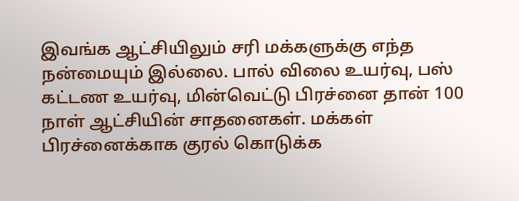இவங்க ஆட்சியிலும் சரி மக்களுக்கு எந்த நன்மையும் இல்லை. பால் விலை உயர்வு, பஸ் கட்டண உயர்வு, மின்வெட்டு பிரச்னை தான் 100 நாள் ஆட்சியின் சாதனைகள். மக்கள் பிரச்னைக்காக குரல் கொடுக்க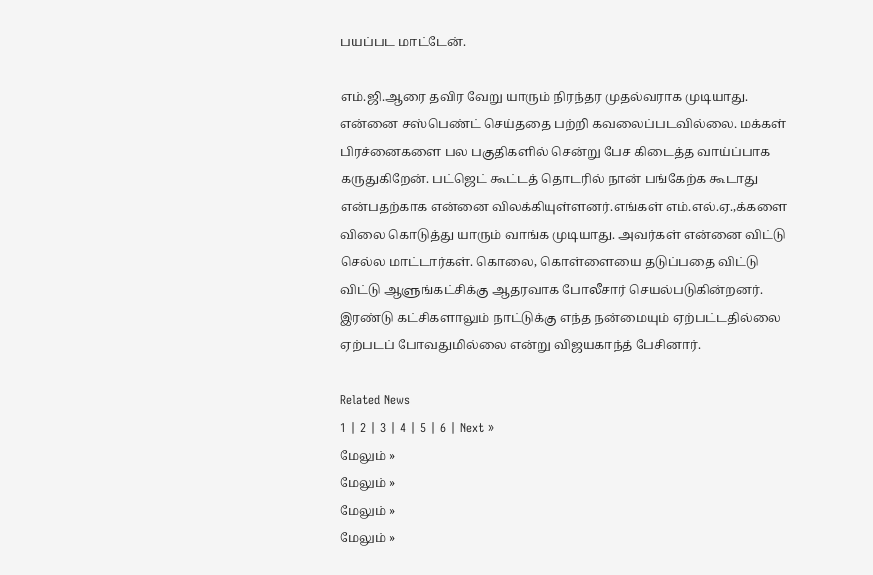பயப்பட மாட்டேன்.

எம்.ஜி.ஆரை தவிர வேறு யாரும் நிரந்தர முதல்வராக முடியாது. என்னை சஸ்பெண்ட் செய்ததை பற்றி கவலைப்படவில்லை. மக்கள் பிரச்னைகளை பல பகுதிகளில் சென்று பேச கிடைத்த வாய்ப்பாக கருதுகிறேன். பட்ஜெட் கூட்டத் தொடரில் நான் பங்கேற்க கூடாது என்பதற்காக என்னை விலக்கியுள்ளனர்.எங்கள் எம்.எல்.ஏ.,க்களை விலை கொடுத்து யாரும் வாங்க முடியாது. அவர்கள் என்னை விட்டு செல்ல மாட்டார்கள். கொலை, கொள்ளையை தடுப்பதை விட்டு விட்டு ஆளுங்கட்சிக்கு ஆதரவாக போலீசார் செயல்படுகின்றனர். இரண்டு கட்சிகளாலும் நாட்டுக்கு எந்த நன்மையும் ஏற்பட்டதில்லை ஏற்படப் போவதுமில்லை என்று விஜயகாந்த் பேசினார்.

Related News
1 | 2 | 3 | 4 | 5 | 6 | Next »
மேலும் »
மேலும் »
மேலும் »
மேலும் »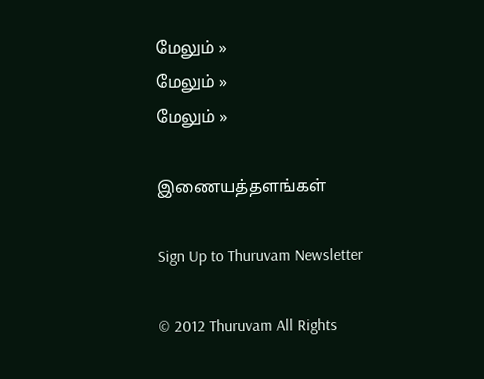மேலும் »
மேலும் »
மேலும் »

இணையத்தளங்கள்

Sign Up to Thuruvam Newsletter

© 2012 Thuruvam All Rights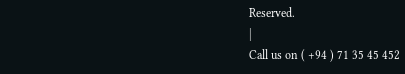Reserved.
|
Call us on ( +94 ) 71 35 45 452